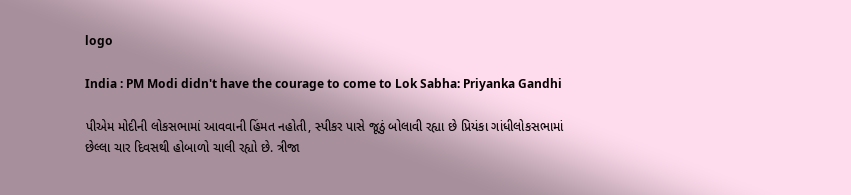logo

India : PM Modi didn't have the courage to come to Lok Sabha: Priyanka Gandhi

પીએમ મોદીની લોકસભામાં આવવાની હિંમત નહોતી, સ્પીકર પાસે જૂઠું બોલાવી રહ્યા છે પ્રિયંકા ગાંધીલોકસભામાં છેલ્લા ચાર દિવસથી હોબાળો ચાલી રહ્યો છે. ત્રીજા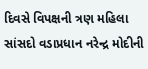દિવસે વિપક્ષની ત્રણ મહિલા સાંસદો વડાપ્રધાન નરેન્દ્ર મોદીની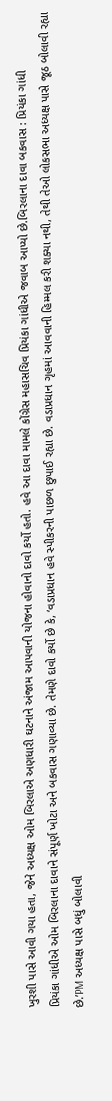ખુરશી પાસે આવી ગયા હતા, જેને અધ્યક્ષ ઓમ બિરલાએ અણધારી ઘટનાને અંજામ આપવાની યોજના હોવાનો દાવો કર્યો હતો. હવે આ દાવા મામલે કોંગ્રેસ મહાસચિવ પ્રિયંકા ગાંધીએ જવાબ આપ્યો છે.બિરલાના દાવા બકવાસ : પ્રિયંકા ગાંધી
પ્રિયંકા ગાંધીએ ઓમ બિરલાના દાવાને સંપૂર્ણ ખોટા અને બકવાસ ગણાવ્યા છે. તેમણે દાવો કર્યો છે કે, ‘વડાપ્રધાન હવે સ્પીકરની પાછળ છુપાઈ રહ્યા છે. વડાપ્રધાન ગૃહમાં આવવાની હિમ્મલ કરી શક્યા નથી, તેથી તેઓ લોકસભા અધ્યક્ષ પાસે જૂઠ બોલાવી રહ્યા છે.’PM અધ્યક્ષ પાસે બધું બોલાવી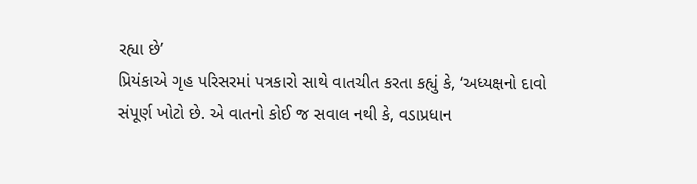રહ્યા છે’
પ્રિયંકાએ ગૃહ પરિસરમાં પત્રકારો સાથે વાતચીત કરતા કહ્યું કે, ‘અધ્યક્ષનો દાવો સંપૂર્ણ ખોટો છે. એ વાતનો કોઈ જ સવાલ નથી કે, વડાપ્રધાન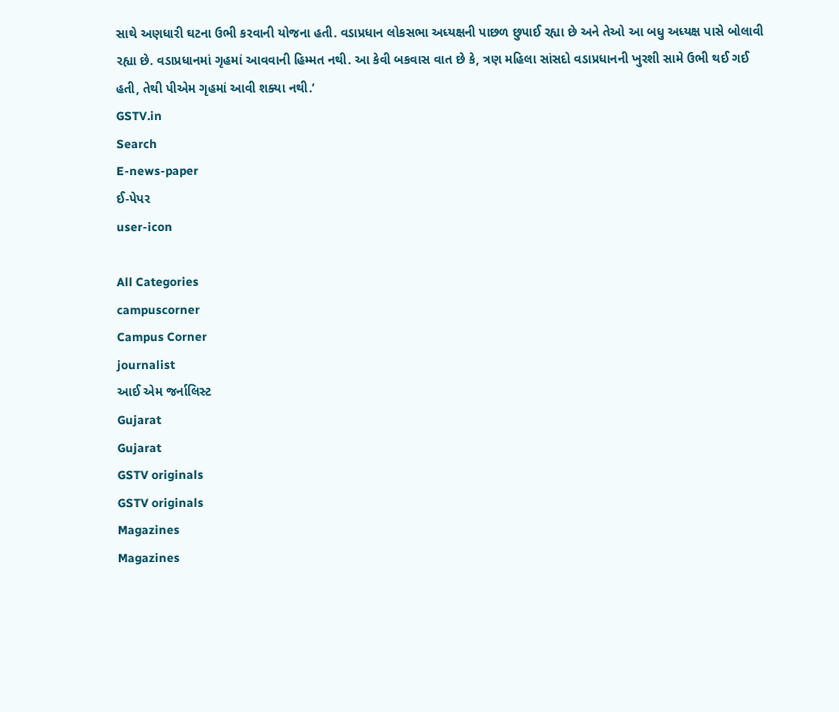સાથે અણધારી ઘટના ઉભી કરવાની યોજના હતી. વડાપ્રધાન લોકસભા અધ્યક્ષની પાછળ છુપાઈ રહ્યા છે અને તેઓ આ બધુ અધ્યક્ષ પાસે બોલાવી રહ્યા છે. વડાપ્રધાનમાં ગૃહમાં આવવાની હિમ્મત નથી. આ કેવી બકવાસ વાત છે કે, ત્રણ મહિલા સાંસદો વડાપ્રધાનની ખુરશી સામે ઉભી થઈ ગઈ હતી, તેથી પીએમ ગૃહમાં આવી શક્યા નથી.’
GSTV.in
Search
E-news-paper
ઈ-પેપર
user-icon

All Categories
campuscorner
Campus Corner
journalist
આઈ એમ જર્નાલિસ્ટ
Gujarat
Gujarat
GSTV originals
GSTV originals
Magazines
Magazines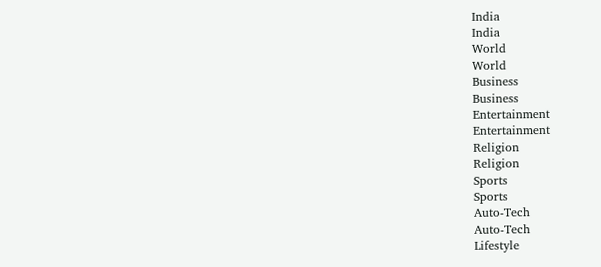India
India
World
World
Business
Business
Entertainment
Entertainment
Religion
Religion
Sports
Sports
Auto-Tech
Auto-Tech
Lifestyle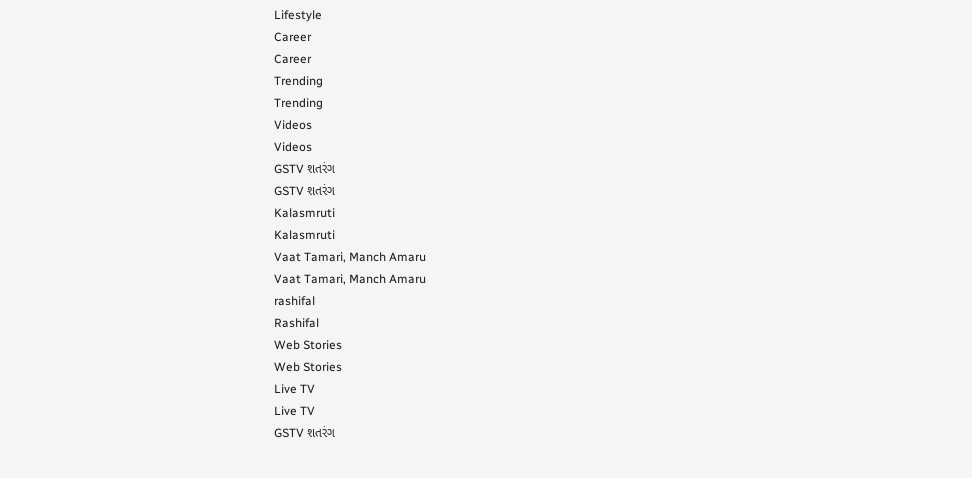Lifestyle
Career
Career
Trending
Trending
Videos
Videos
GSTV શતરંગ
GSTV શતરંગ
Kalasmruti
Kalasmruti
Vaat Tamari, Manch Amaru
Vaat Tamari, Manch Amaru
rashifal
Rashifal
Web Stories
Web Stories
Live TV
Live TV
GSTV શતરંગ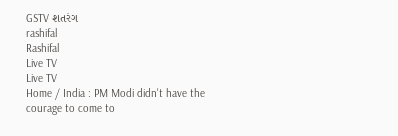GSTV શતરંગ
rashifal
Rashifal
Live TV
Live TV
Home / India : PM Modi didn't have the courage to come to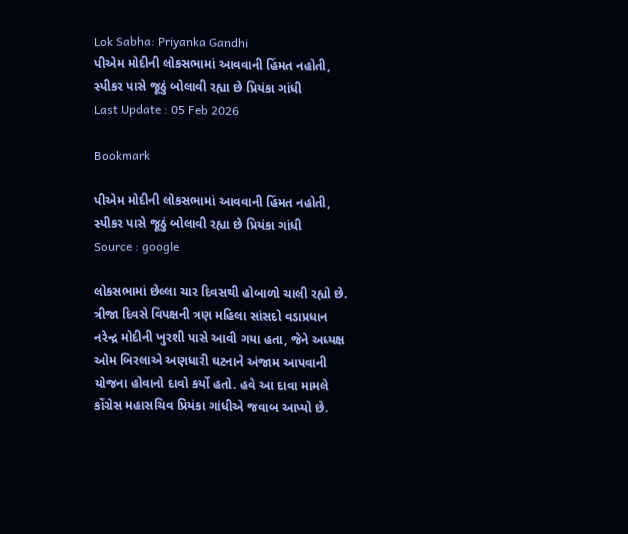Lok Sabha: Priyanka Gandhi
પીએમ મોદીની લોકસભામાં આવવાની હિંમત નહોતી, સ્પીકર પાસે જૂઠું બોલાવી રહ્યા છે પ્રિયંકા ગાંધી
Last Update : 05 Feb 2026

Bookmark

પીએમ મોદીની લોકસભામાં આવવાની હિંમત નહોતી, સ્પીકર પાસે જૂઠું બોલાવી રહ્યા છે પ્રિયંકા ગાંધી
Source : google

લોકસભામાં છેલ્લા ચાર દિવસથી હોબાળો ચાલી રહ્યો છે. ત્રીજા દિવસે વિપક્ષની ત્રણ મહિલા સાંસદો વડાપ્રધાન નરેન્દ્ર મોદીની ખુરશી પાસે આવી ગયા હતા, જેને અધ્યક્ષ ઓમ બિરલાએ અણધારી ઘટનાને અંજામ આપવાની યોજના હોવાનો દાવો કર્યો હતો. હવે આ દાવા મામલે કોંગ્રેસ મહાસચિવ પ્રિયંકા ગાંધીએ જવાબ આપ્યો છે.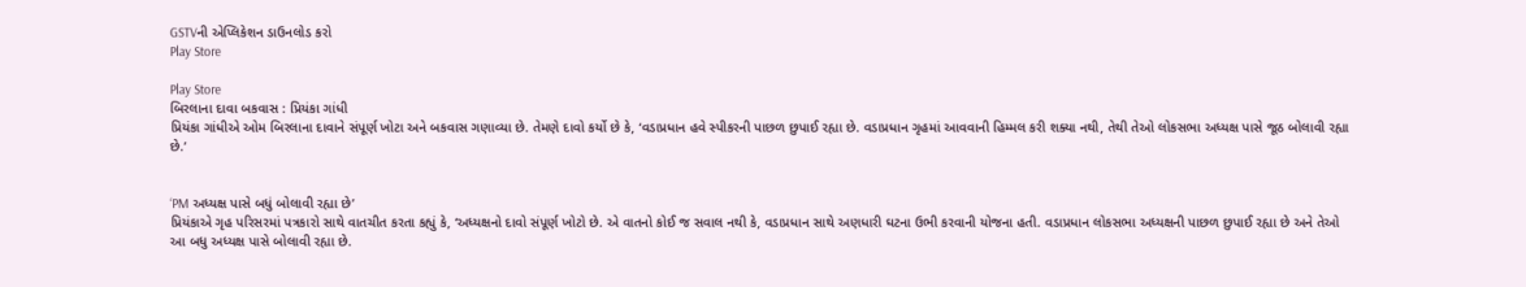GSTVની એપ્લિકેશન ડાઉનલોડ કરો
Play Store

Play Store
બિરલાના દાવા બકવાસ : પ્રિયંકા ગાંધી
પ્રિયંકા ગાંધીએ ઓમ બિરલાના દાવાને સંપૂર્ણ ખોટા અને બકવાસ ગણાવ્યા છે. તેમણે દાવો કર્યો છે કે, ‘વડાપ્રધાન હવે સ્પીકરની પાછળ છુપાઈ રહ્યા છે. વડાપ્રધાન ગૃહમાં આવવાની હિમ્મલ કરી શક્યા નથી, તેથી તેઓ લોકસભા અધ્યક્ષ પાસે જૂઠ બોલાવી રહ્યા છે.’


‘PM અધ્યક્ષ પાસે બધું બોલાવી રહ્યા છે’
પ્રિયંકાએ ગૃહ પરિસરમાં પત્રકારો સાથે વાતચીત કરતા કહ્યું કે, ‘અધ્યક્ષનો દાવો સંપૂર્ણ ખોટો છે. એ વાતનો કોઈ જ સવાલ નથી કે, વડાપ્રધાન સાથે અણધારી ઘટના ઉભી કરવાની યોજના હતી. વડાપ્રધાન લોકસભા અધ્યક્ષની પાછળ છુપાઈ રહ્યા છે અને તેઓ આ બધુ અધ્યક્ષ પાસે બોલાવી રહ્યા છે.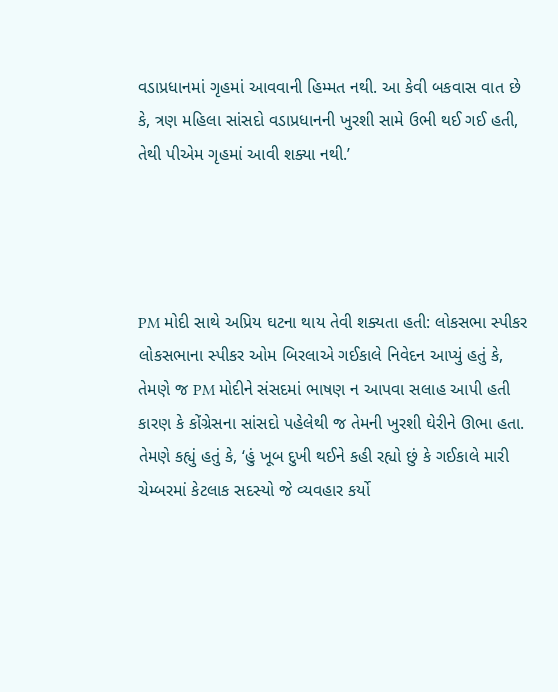વડાપ્રધાનમાં ગૃહમાં આવવાની હિમ્મત નથી. આ કેવી બકવાસ વાત છે કે, ત્રણ મહિલા સાંસદો વડાપ્રધાનની ખુરશી સામે ઉભી થઈ ગઈ હતી, તેથી પીએમ ગૃહમાં આવી શક્યા નથી.’




PM મોદી સાથે અપ્રિય ઘટના થાય તેવી શક્યતા હતી: લોકસભા સ્પીકર
લોકસભાના સ્પીકર ઓમ બિરલાએ ગઈકાલે નિવેદન આપ્યું હતું કે, તેમણે જ PM મોદીને સંસદમાં ભાષણ ન આપવા સલાહ આપી હતી કારણ કે કોંગ્રેસના સાંસદો પહેલેથી જ તેમની ખુરશી ઘેરીને ઊભા હતા. તેમણે કહ્યું હતું કે, ‘હું ખૂબ દુખી થઈને કહી રહ્યો છું કે ગઈકાલે મારી ચેમ્બરમાં કેટલાક સદસ્યો જે વ્યવહાર કર્યો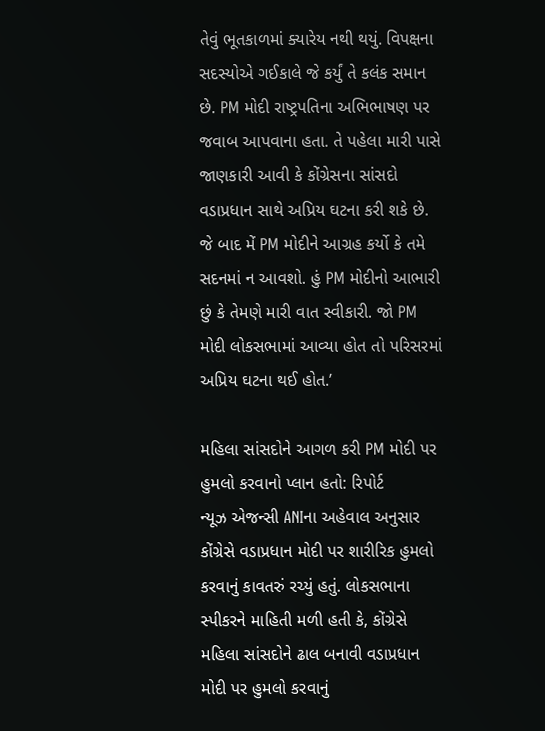તેવું ભૂતકાળમાં ક્યારેય નથી થયું. વિપક્ષના સદસ્યોએ ગઈકાલે જે કર્યું તે કલંક સમાન છે. PM મોદી રાષ્ટ્રપતિના અભિભાષણ પર જવાબ આપવાના હતા. તે પહેલા મારી પાસે જાણકારી આવી કે કોંગ્રેસના સાંસદો વડાપ્રધાન સાથે અપ્રિય ઘટના કરી શકે છે. જે બાદ મેં PM મોદીને આગ્રહ કર્યો કે તમે સદનમાં ન આવશો. હું PM મોદીનો આભારી છું કે તેમણે મારી વાત સ્વીકારી. જો PM મોદી લોકસભામાં આવ્યા હોત તો પરિસરમાં અપ્રિય ઘટના થઈ હોત.’

મહિલા સાંસદોને આગળ કરી PM મોદી પર હુમલો કરવાનો પ્લાન હતો: રિપોર્ટ
ન્યૂઝ એજન્સી ANIના અહેવાલ અનુસાર કોંગ્રેસે વડાપ્રધાન મોદી પર શારીરિક હુમલો કરવાનું કાવતરું રચ્યું હતું. લોકસભાના સ્પીકરને માહિતી મળી હતી કે, કોંગ્રેસે મહિલા સાંસદોને ઢાલ બનાવી વડાપ્રધાન મોદી પર હુમલો કરવાનું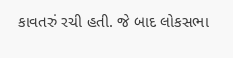કાવતરું રચી હતી. જે બાદ લોકસભા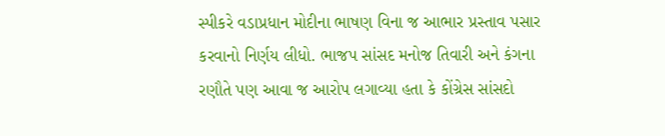સ્પીકરે વડાપ્રધાન મોદીના ભાષણ વિના જ આભાર પ્રસ્તાવ પસાર કરવાનો નિર્ણય લીધો. ભાજપ સાંસદ મનોજ તિવારી અને કંગના રણૌતે પણ આવા જ આરોપ લગાવ્યા હતા કે કોંગ્રેસ સાંસદો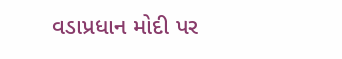વડાપ્રધાન મોદી પર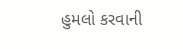હુમલો કરવાની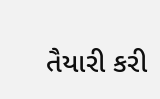તૈયારી કરી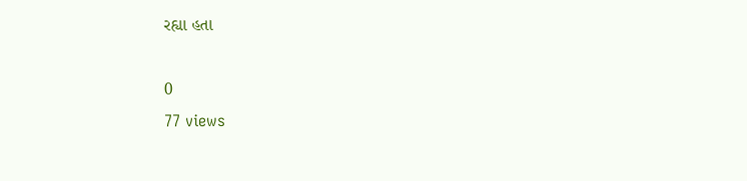રહ્યા હતા

0
77 views